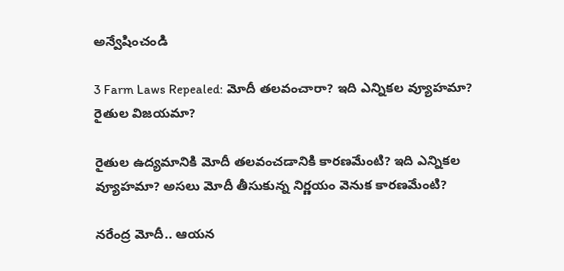అన్వేషించండి

3 Farm Laws Repealed: మోదీ తలవంచారా? ఇది ఎన్నికల వ్యూహమా? రైతుల విజయమా?

రైతుల ఉద్యమానికి మోదీ తలవంచడానికి కారణమేంటి? ఇది ఎన్నికల వ్యూహమా? అసలు మోదీ తీసుకున్న నిర్ణయం వెనుక కారణమేంటి?

నరేంద్ర మోదీ.. ఆయన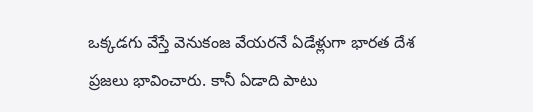ఒక్కడగు వేస్తే వెనుకంజ వేయరనే ఏడేళ్లుగా భారత దేశ ప్రజలు భావించారు. కానీ ఏడాది పాటు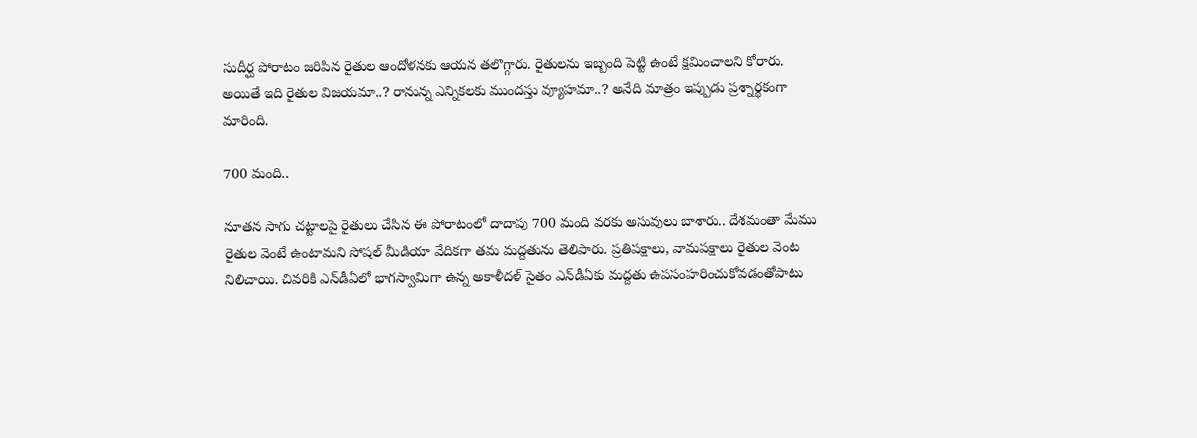సుదీర్ఘ పోరాటం జరిపిన రైతుల ఆందోళనకు ఆయన తలొగ్గారు. రైతులను ఇబ్బంది పెట్టి ఉంటే క్షమించాలని కోరారు. అయితే ఇది రైతుల విజయమా..? రానున్న ఎన్నికలకు ముందస్తు వ్యూహమా..? అనేది మాత్రం ఇప్పుడు ప్రశ్నార్థకంగా మారింది.

700 మంది..

నూతన సాగు చట్టాలపై రైతులు చేసిన ఈ పోరాటంలో దాదాపు 700 మంది వరకు అసువులు బాశారు.. దేశమంతా మేము రైతుల వెంటే ఉంటామని సోషల్‌ మీడియా వేదికగా తమ మద్దతును తెలిపారు. ప్రతిపక్షాలు, వామపక్షాలు రైతుల వెంట నిలిచాయి. చివరికి ఎన్‌డీఏలో భాగస్వామిగా ఉన్న అకాళీదళ్‌ సైతం ఎన్‌డీఏకు మద్దతు ఉపసంహరించుకోవడంతోపాటు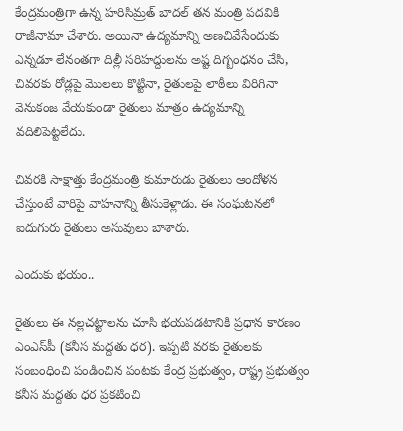కేంద్రమంత్రిగా ఉన్న హరిసిమ్రత్‌ బాదల్‌ తన మంత్రి పదవికి రాజీనామా చేశారు. అయినా ఉద్యమాన్ని అణచివేసేందుకు ఎన్నడూ లేనంతగా దిల్లీ సరిహద్దులను అష్ట దిగ్బంధనం చేసి, చివరకు రోడ్లపై మొలలు కొట్టినా, రైతులపై లాఠీలు విరిగినా వెనుకంజ వేయకుండా రైతులు మాత్రం ఉద్యమాన్ని వదిలిపెట్టలేదు.

చివరకి సాక్షాత్తు కేంద్రమంత్రి కుమారుడు రైతులు ఆందోళన చేస్తుంటే వారిపై వాహనాన్ని తీసుకెళ్లాడు. ఈ సంఘటనలో ఐదుగురు రైతులు అసువులు బాశారు.

ఎందుకు భయం..

రైతులు ఈ నల్లచట్టాలను చూసి భయపడటానికి ప్రధాన కారణం ఎంఎస్‌పీ (కనీస మద్దతు ధర). ఇప్పటి వరకు రైతులకు సంబంధించి పండించిన పంటకు కేంద్ర ప్రభుత్వం, రాష్ట్ర ప్రభుత్వం కనీస మద్దతు ధర ప్రకటించి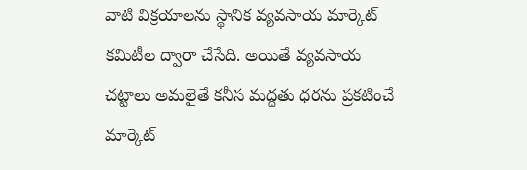వాటి విక్రయాలను స్థానిక వ్యవసాయ మార్కెట్‌ కమిటీల ద్వారా చేసేది. అయితే వ్యవసాయ చట్టాలు అమలైతే కనీస మద్దతు ధరను ప్రకటించే మార్కెట్‌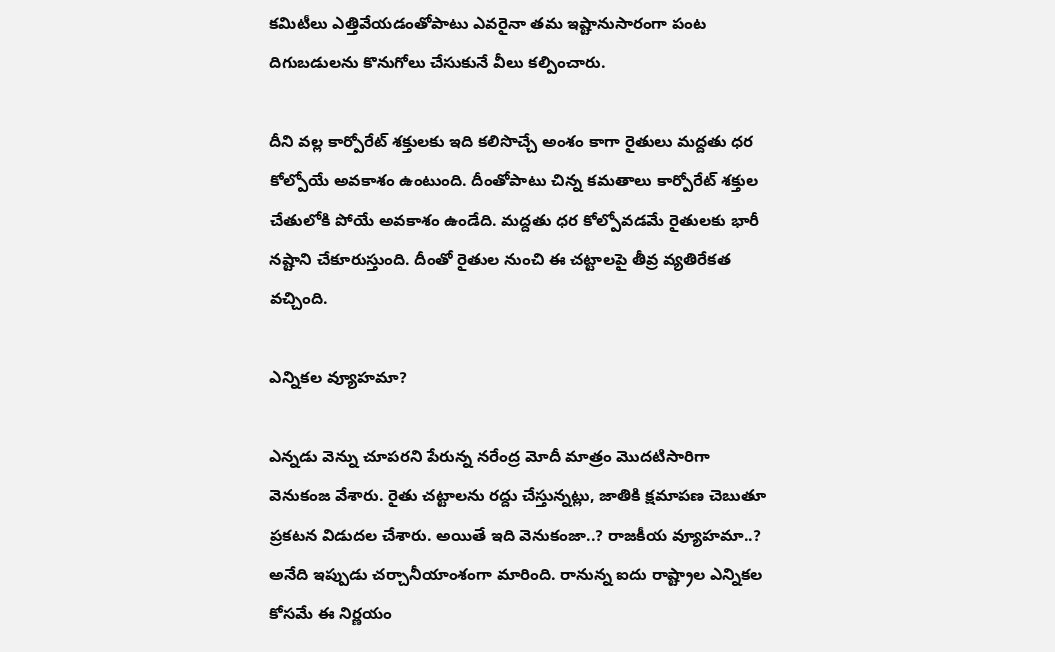కమిటీలు ఎత్తివేయడంతోపాటు ఎవరైనా తమ ఇష్టానుసారంగా పంట దిగుబడులను కొనుగోలు చేసుకునే వీలు కల్పించారు.

దీని వల్ల కార్పోరేట్‌ శక్తులకు ఇది కలిసొచ్చే అంశం కాగా రైతులు మద్దతు ధర కోల్పోయే అవకాశం ఉంటుంది. దీంతోపాటు చిన్న కమతాలు కార్పోరేట్‌ శక్తుల చేతులోకి పోయే అవకాశం ఉండేది. మద్దతు ధర కోల్పోవడమే రైతులకు భారీ నష్టాని చేకూరుస్తుంది. దీంతో రైతుల నుంచి ఈ చట్టాలపై తీవ్ర వ్యతిరేకత వచ్చింది.

ఎన్నికల వ్యూహమా?

ఎన్నడు వెన్ను చూపరని పేరున్న నరేంద్ర మోదీ మాత్రం మొదటిసారిగా వెనుకంజ వేశారు. రైతు చట్టాలను రద్దు చేస్తున్నట్లు, జాతికి క్షమాపణ చెబుతూ ప్రకటన విడుదల చేశారు. అయితే ఇది వెనుకంజా..? రాజకీయ వ్యూహమా..? అనేది ఇప్పుడు చర్చానీయాంశంగా మారింది. రానున్న ఐదు రాష్ట్రాల ఎన్నికల కోసమే ఈ నిర్ణయం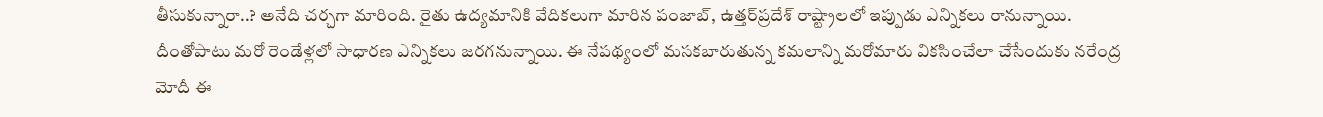తీసుకున్నారా..? అనేది చర్చగా మారింది. రైతు ఉద్యమానికి వేదికలుగా మారిన పంజాబ్, ఉత్తర్‌ప్రదేశ్‌ రాష్ట్రాలలో ఇప్పుడు ఎన్నికలు రానున్నాయి. దీంతోపాటు మరో రెండేళ్లలో సాధారణ ఎన్నికలు జరగనున్నాయి. ఈ నేపథ్యంలో మసకబారుతున్న కమలాన్ని మరోమారు వికసించేలా చేసేందుకు నరేంద్ర మోదీ ఈ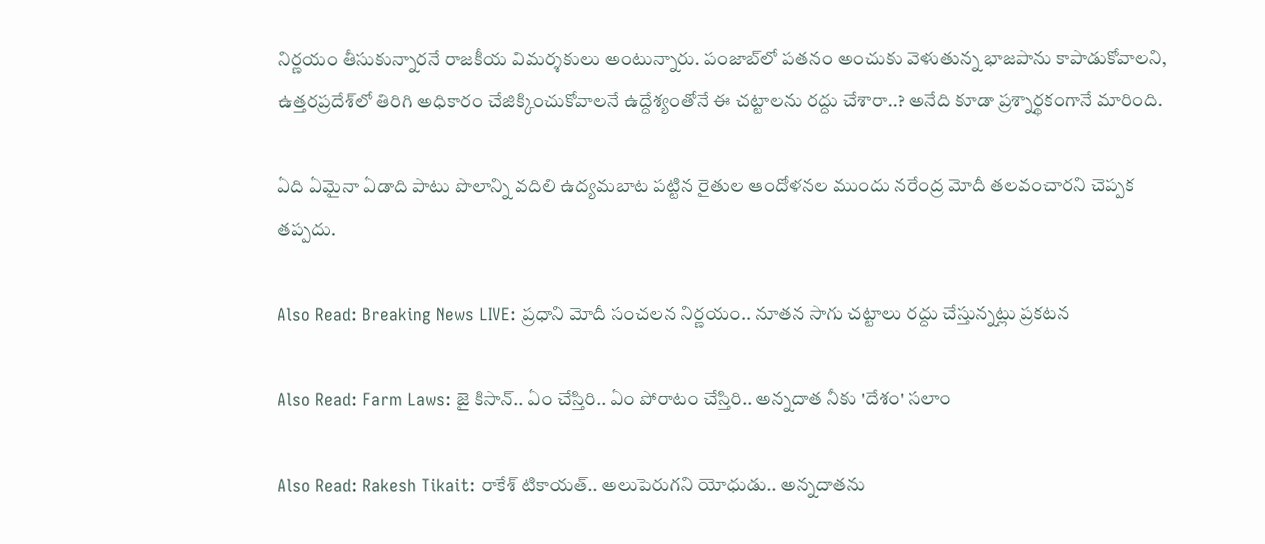నిర్ణయం తీసుకున్నారనే రాజకీయ విమర్శకులు అంటున్నారు. పంజాబ్‌లో పతనం అంచుకు వెళుతున్న భాజపాను కాపాడుకోవాలని, ఉత్తరప్రదేశ్‌లో తిరిగి అధికారం చేజిక్కించుకోవాలనే ఉద్దేశ్యంతోనే ఈ చట్టాలను రద్దు చేశారా..? అనేది కూడా ప్రశ్నార్థకంగానే మారింది.

ఏది ఏమైనా ఏడాది పాటు పొలాన్ని వదిలి ఉద్యమబాట పట్టిన రైతుల ఆందోళనల ముందు నరేంద్ర మోదీ తలవంచారని చెప్పక తప్పదు.

Also Read: Breaking News LIVE: ప్రధాని మోదీ సంచలన నిర్ణయం.. నూతన సాగు చట్టాలు రద్దు చేస్తున్నట్లు ప్రకటన

Also Read: Farm Laws: జై కిసాన్.. ఏం చేస్తిరి.. ఏం పోరాటం చేస్తిరి.. అన్నదాత నీకు 'దేశం' సలాం

Also Read: Rakesh Tikait: రాకేశ్ టికాయత్.. అలుపెరుగని యోధుడు.. అన్నదాతను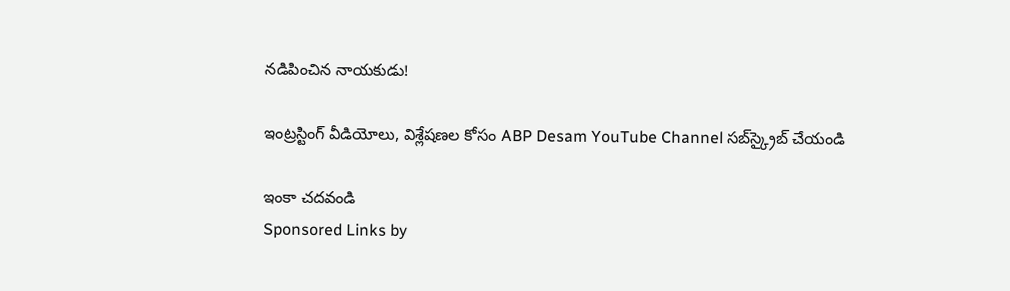నడిపించిన నాయకుడు!

ఇంట్రస్టింగ్‌ వీడియోలు, విశ్లేషణల కోసం ABP Desam YouTube Channel సబ్‌స్క్రైబ్‌ చేయండి

ఇంకా చదవండి
Sponsored Links by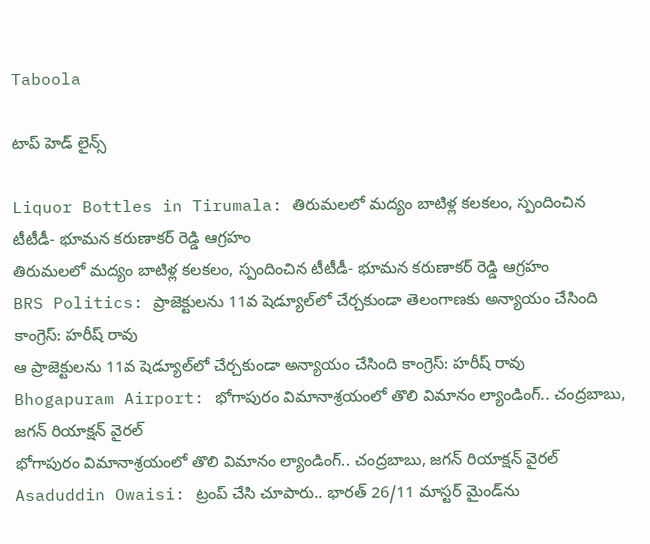Taboola

టాప్ హెడ్ లైన్స్

Liquor Bottles in Tirumala: తిరుమలలో మద్యం బాటిళ్ల కలకలం, స్పందించిన టీటీడీ- భూమన కరుణాకర్ రెడ్డి ఆగ్రహం
తిరుమలలో మద్యం బాటిళ్ల కలకలం, స్పందించిన టీటీడీ- భూమన కరుణాకర్ రెడ్డి ఆగ్రహం
BRS Politics: ప్రాజెక్టులను 11వ షెడ్యూల్‌లో చేర్చకుండా తెలంగాణకు అన్యాయం చేసింది కాంగ్రెస్: హరీష్ రావు
ఆ ప్రాజెక్టులను 11వ షెడ్యూల్‌లో చేర్చకుండా అన్యాయం చేసింది కాంగ్రెస్: హరీష్ రావు
Bhogapuram Airport: భోగాపురం విమానాశ్రయంలో తొలి విమానం ల్యాండింగ్.. చంద్రబాబు, జగన్ రియాక్షన్ వైరల్
భోగాపురం విమానాశ్రయంలో తొలి విమానం ల్యాండింగ్.. చంద్రబాబు, జగన్ రియాక్షన్ వైరల్
Asaduddin Owaisi: ట్రంప్ చేసి చూపారు.. భారత్ 26/11 మాస్టర్ మైండ్‌ను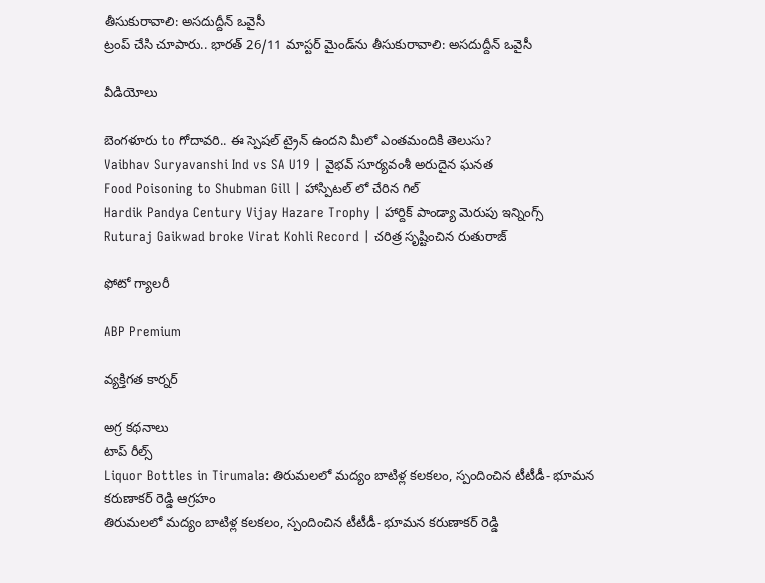తీసుకురావాలి: అసదుద్దీన్ ఒవైసీ
ట్రంప్ చేసి చూపారు.. భారత్ 26/11 మాస్టర్ మైండ్‌ను తీసుకురావాలి: అసదుద్దీన్ ఒవైసీ

వీడియోలు

బెంగళూరు to గోదావరి.. ఈ స్పెషల్ ట్రైన్ ఉందని మీలో ఎంతమందికి తెలుసు?
Vaibhav Suryavanshi Ind vs SA U19 | వైభవ్ సూర్యవంశీ అరుదైన ఘనత
Food Poisoning to Shubman Gill | హాస్పిటల్ లో చేరిన గిల్
Hardik Pandya Century Vijay Hazare Trophy | హార్దిక్ పాండ్యా మెరుపు ఇన్నింగ్స్
Ruturaj Gaikwad broke Virat Kohli Record | చరిత్ర సృష్టించిన రుతురాజ్

ఫోటో గ్యాలరీ

ABP Premium

వ్యక్తిగత కార్నర్

అగ్ర కథనాలు
టాప్ రీల్స్
Liquor Bottles in Tirumala: తిరుమలలో మద్యం బాటిళ్ల కలకలం, స్పందించిన టీటీడీ- భూమన కరుణాకర్ రెడ్డి ఆగ్రహం
తిరుమలలో మద్యం బాటిళ్ల కలకలం, స్పందించిన టీటీడీ- భూమన కరుణాకర్ రెడ్డి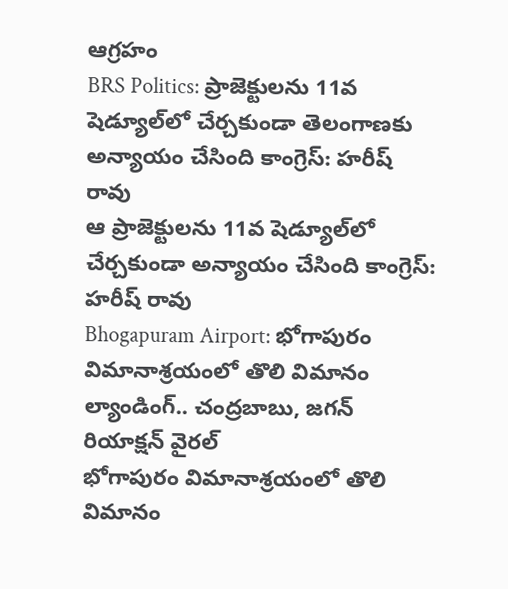ఆగ్రహం
BRS Politics: ప్రాజెక్టులను 11వ షెడ్యూల్‌లో చేర్చకుండా తెలంగాణకు అన్యాయం చేసింది కాంగ్రెస్: హరీష్ రావు
ఆ ప్రాజెక్టులను 11వ షెడ్యూల్‌లో చేర్చకుండా అన్యాయం చేసింది కాంగ్రెస్: హరీష్ రావు
Bhogapuram Airport: భోగాపురం విమానాశ్రయంలో తొలి విమానం ల్యాండింగ్.. చంద్రబాబు, జగన్ రియాక్షన్ వైరల్
భోగాపురం విమానాశ్రయంలో తొలి విమానం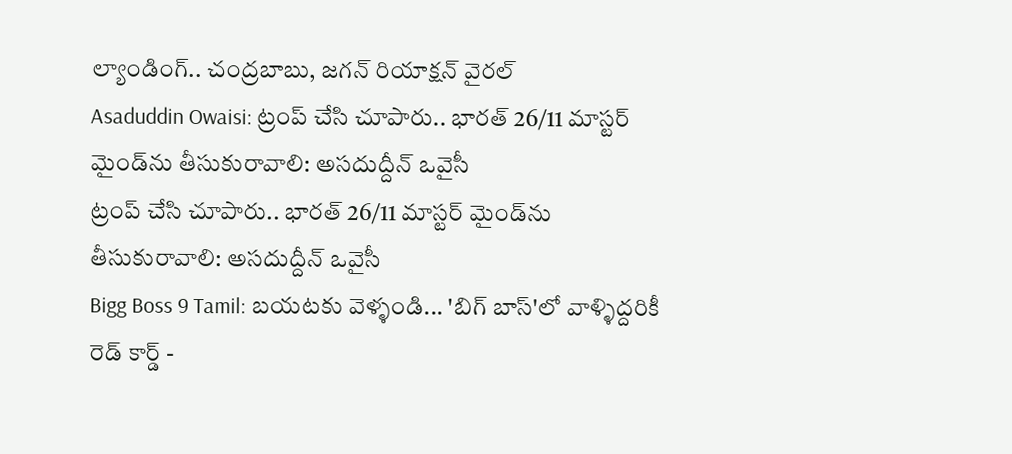ల్యాండింగ్.. చంద్రబాబు, జగన్ రియాక్షన్ వైరల్
Asaduddin Owaisi: ట్రంప్ చేసి చూపారు.. భారత్ 26/11 మాస్టర్ మైండ్‌ను తీసుకురావాలి: అసదుద్దీన్ ఒవైసీ
ట్రంప్ చేసి చూపారు.. భారత్ 26/11 మాస్టర్ మైండ్‌ను తీసుకురావాలి: అసదుద్దీన్ ఒవైసీ
Bigg Boss 9 Tamil: బయటకు వెళ్ళండి... 'బిగ్ బాస్'లో వాళ్ళిద్దరికీ రెడ్ కార్డ్ -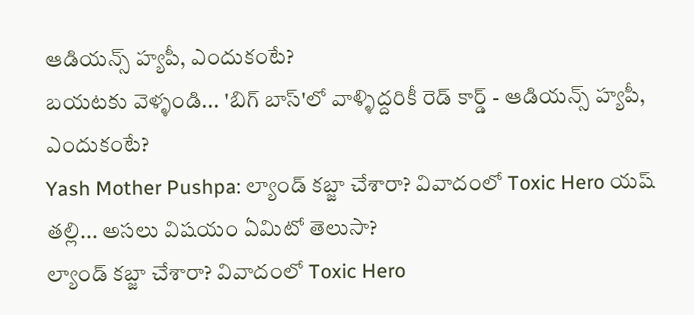ఆడియన్స్‌ హ్యపీ, ఎందుకంటే?
బయటకు వెళ్ళండి... 'బిగ్ బాస్'లో వాళ్ళిద్దరికీ రెడ్ కార్డ్ - ఆడియన్స్‌ హ్యపీ, ఎందుకంటే?
Yash Mother Pushpa: ల్యాండ్ కబ్జా చేశారా? వివాదంలో Toxic Hero యష్ తల్లి... అసలు విషయం ఏమిటో తెలుసా?
ల్యాండ్ కబ్జా చేశారా? వివాదంలో Toxic Hero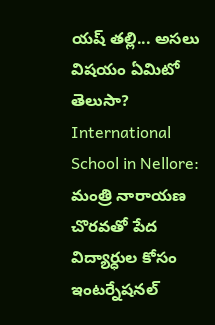యష్ తల్లి... అసలు విషయం ఏమిటో తెలుసా?
International School in Nellore: మంత్రి నారాయణ చొరవతో పేద విద్యార్ధుల కోసం ఇంటర్నేషనల్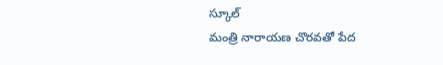స్కూల్
మంత్రి నారాయణ చొరవతో పేద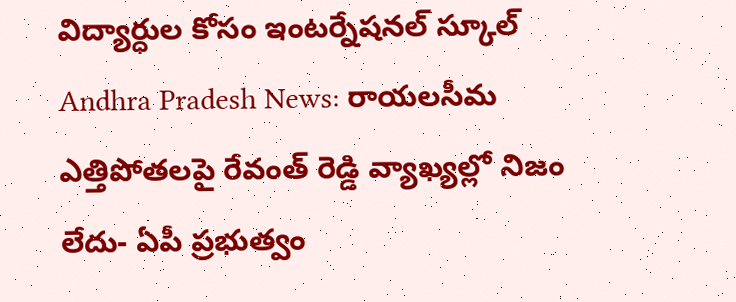విద్యార్ధుల కోసం ఇంటర్నేషనల్ స్కూల్
Andhra Pradesh News: రాయలసీమ ఎత్తిపోతలపై రేవంత్ రెడ్డి వ్యాఖ్యల్లో నిజం లేదు- ఏపీ ప్రభుత్వం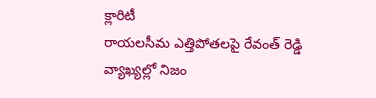క్లారిటీ
రాయలసీమ ఎత్తిపోతలపై రేవంత్ రెడ్డి వ్యాఖ్యల్లో నిజం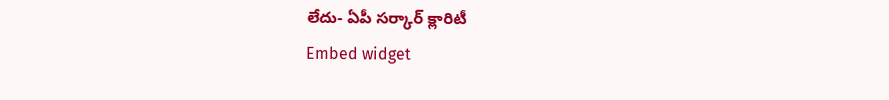లేదు- ఏపీ సర్కార్ క్లారిటీ
Embed widget